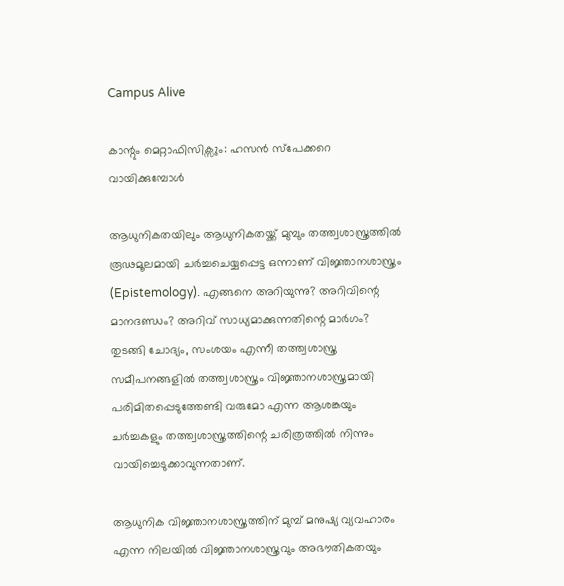Campus Alive

കാന്റും മെറ്റാഫിസിക്സും: ഹസൻ സ്പേക്കറെ വായിക്കുമ്പോൾ

ആധുനികതയിലും ആധുനികതയ്ക്ക് മുമ്പും തത്ത്വശാസ്ത്രത്തിൽ രൂഢമൂലമായി ചർച്ചചെയ്യപ്പെട്ട ഒന്നാണ് വിജ്ഞാനശാസ്ത്രം (Epistemology). എങ്ങനെ അറിയുന്നു? അറിവിന്റെ മാനദണ്ഡം? അറിവ് സാധ്യമാക്കുന്നതിന്റെ മാർഗം? തുടങ്ങി ചോദ്യം, സംശയം എന്നീ തത്ത്വശാസ്ത്ര സമീപനങ്ങളിൽ തത്ത്വശാസ്ത്രം വിജ്ഞാനശാസ്ത്രമായി പരിമിതപ്പെടുത്തേണ്ടി വരുമോ എന്ന ആശങ്കയും ചർച്ചകളും തത്ത്വശാസ്ത്രത്തിന്റെ ചരിത്രത്തിൽ നിന്നും വായിച്ചെടുക്കാവുന്നതാണ്.

ആധുനിക വിജ്ഞാനശാസ്ത്രത്തിന് മുമ്പ് മനുഷ്യ വ്യവഹാരം എന്ന നിലയിൽ വിജ്ഞാനശാസ്ത്രവും അഭൗതികതയും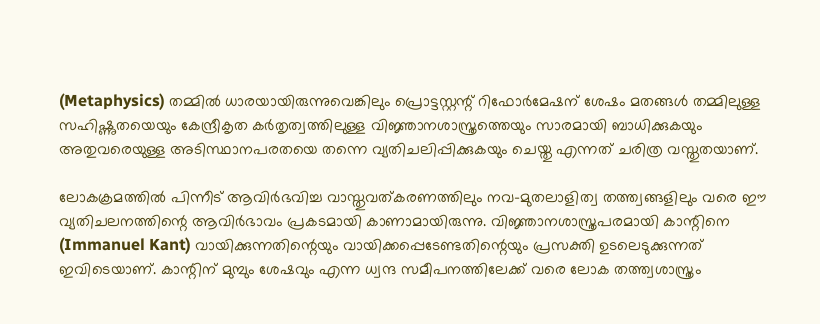(Metaphysics) തമ്മിൽ ധാരയായിരുന്നുവെങ്കിലും പ്രൊട്ടസ്റ്റന്റ് റിഫോർമേഷന് ശേഷം മതങ്ങൾ തമ്മിലുള്ള സഹിഷ്ണുതയെയും കേന്ദ്രീകൃത കർതൃത്വത്തിലുള്ള വിജ്ഞാനശാസ്ത്രത്തെയും സാരമായി ബാധിക്കുകയും അതുവരെയുള്ള അടിസ്ഥാനപരതയെ തന്നെ വ്യതിചലിപ്പിക്കുകയും ചെയ്തു എന്നത് ചരിത്ര വസ്തുതയാണ്.

ലോകക്രമത്തിൽ പിന്നീട് ആവിർഭവിച്ച വാസ്തുവത്കരണത്തിലും നവ-മുതലാളിത്വ തത്ത്വങ്ങളിലും വരെ ഈ വ്യതിചലനത്തിന്റെ ആവിർഭാവം പ്രകടമായി കാണാമായിരുന്നു. വിജ്ഞാനശാസ്ത്രപരമായി കാന്റിനെ (Immanuel Kant) വായിക്കുന്നതിന്റെയും വായിക്കപ്പെടേണ്ടതിന്റെയും പ്രസക്തി ഉടലെടുക്കുന്നത് ഇവിടെയാണ്. കാന്റിന് മുമ്പും ശേഷവും എന്ന ധ്വന്ദ സമീപനത്തിലേക്ക് വരെ ലോക തത്ത്വശാസ്ത്രം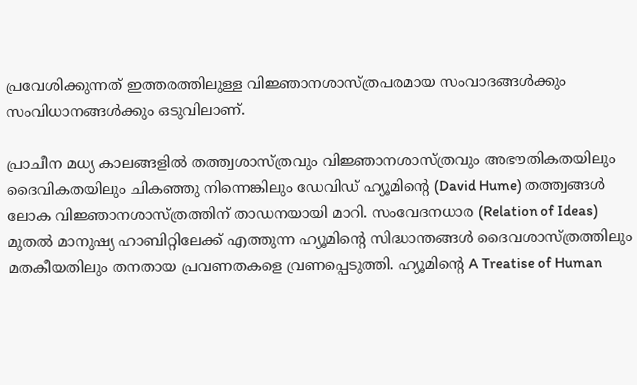പ്രവേശിക്കുന്നത് ഇത്തരത്തിലുള്ള വിജ്ഞാനശാസ്ത്രപരമായ സംവാദങ്ങൾക്കും സംവിധാനങ്ങൾക്കും ഒടുവിലാണ്.

പ്രാചീന മധ്യ കാലങ്ങളിൽ തത്ത്വശാസ്ത്രവും വിജ്ഞാനശാസ്ത്രവും അഭൗതികതയിലും ദൈവികതയിലും ചികഞ്ഞു നിന്നെങ്കിലും ഡേവിഡ് ഹ്യൂമിന്റെ (David Hume) തത്ത്വങ്ങൾ ലോക വിജ്ഞാനശാസ്ത്രത്തിന് താഡനയായി മാറി. സംവേദനധാര (Relation of Ideas) മുതൽ മാനുഷ്യ ഹാബിറ്റിലേക്ക് എത്തുന്ന ഹ്യൂമിന്റെ സിദ്ധാന്തങ്ങൾ ദൈവശാസ്ത്രത്തിലും മതകീയതിലും തനതായ പ്രവണതകളെ വ്രണപ്പെടുത്തി. ഹ്യൂമിന്റെ A Treatise of Human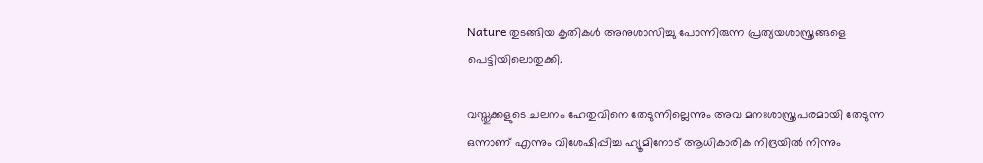Nature തുടങ്ങിയ കൃതികൾ അനുശാസിച്ചു പോന്നിരുന്ന പ്രത്യയശാസ്ത്രങ്ങളെ പെട്ടിയിലൊതുക്കി.

വസ്തുക്കളുടെ ചലനം ഹേതുവിനെ തേടുന്നില്ലെന്നും അവ മനഃശാസ്ത്രപരമായി തേടുന്ന ഒന്നാണ് എന്നും വിശേഷിപ്പിച്ച ഹ്യൂമിനോട് ആധികാരിക നിദ്രയിൽ നിന്നും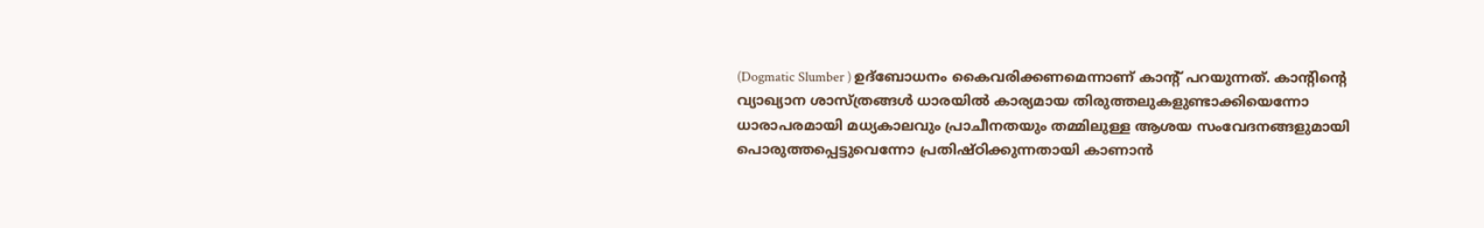(Dogmatic Slumber ) ഉദ്ബോധനം കൈവരിക്കണമെന്നാണ് കാന്റ് പറയുന്നത്. കാന്റിന്റെ വ്യാഖ്യാന ശാസ്ത്രങ്ങൾ ധാരയിൽ കാര്യമായ തിരുത്തലുകളുണ്ടാക്കിയെന്നോ ധാരാപരമായി മധ്യകാലവും പ്രാചീനതയും തമ്മിലുള്ള ആശയ സംവേദനങ്ങളുമായി പൊരുത്തപ്പെട്ടുവെന്നോ പ്രതിഷ്ഠിക്കുന്നതായി കാണാൻ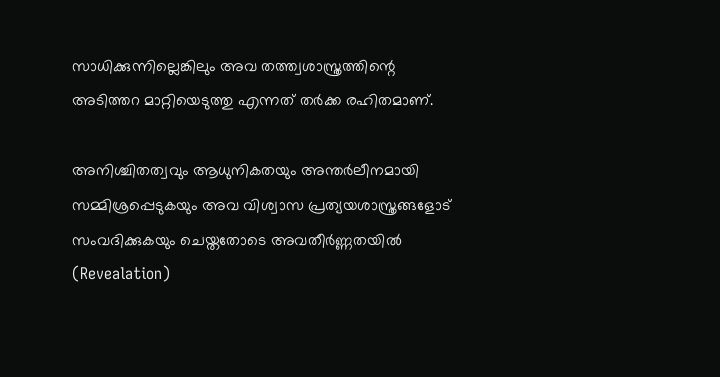സാധിക്കുന്നില്ലെങ്കിലും അവ തത്ത്വശാസ്ത്രത്തിന്റെ അടിത്തറ മാറ്റിയെടുത്തു എന്നത് തർക്ക രഹിതമാണ്.

അനിശ്ചിതത്വവും ആധുനികതയും അന്തർലീനമായി സമ്മിശ്രപ്പെടുകയും അവ വിശ്വാസ പ്രത്യയശാസ്ത്രങ്ങളോട് സംവദിക്കുകയും ചെയ്തതോടെ അവതീർണ്ണതയിൽ (Revealation)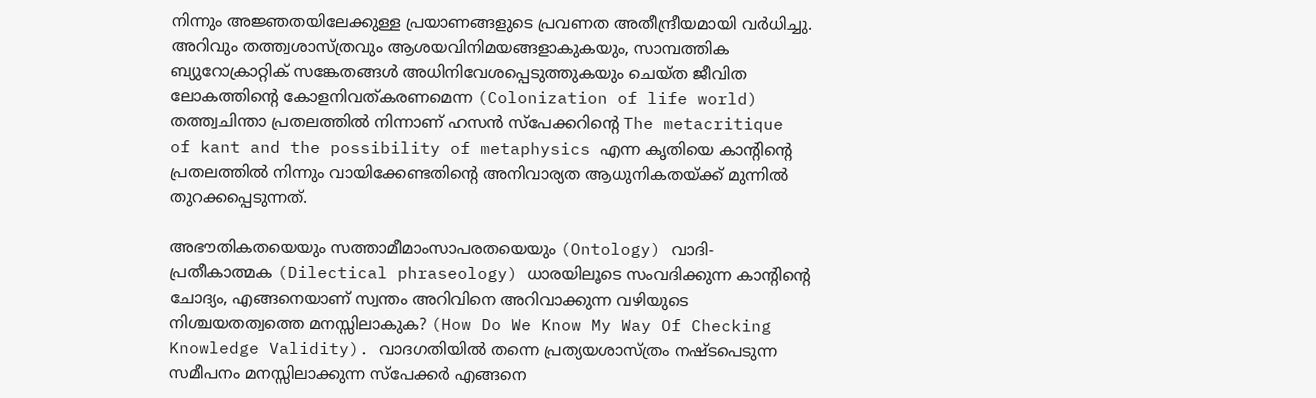നിന്നും അജ്ഞതയിലേക്കുള്ള പ്രയാണങ്ങളുടെ പ്രവണത അതീന്ദ്രീയമായി വർധിച്ചു. അറിവും തത്ത്വശാസ്ത്രവും ആശയവിനിമയങ്ങളാകുകയും, സാമ്പത്തിക ബ്യുറോക്രാറ്റിക് സങ്കേതങ്ങൾ അധിനിവേശപ്പെടുത്തുകയും ചെയ്ത ജീവിത ലോകത്തിന്റെ കോളനിവത്കരണമെന്ന (Colonization of life world) തത്ത്വചിന്താ പ്രതലത്തിൽ നിന്നാണ് ഹസൻ സ്പേക്കറിന്റെ The metacritique of kant and the possibility of metaphysics എന്ന കൃതിയെ കാന്റിന്റെ പ്രതലത്തിൽ നിന്നും വായിക്കേണ്ടതിന്റെ അനിവാര്യത ആധുനികതയ്ക്ക് മുന്നിൽ തുറക്കപ്പെടുന്നത്.

അഭൗതികതയെയും സത്താമീമാംസാപരതയെയും (Ontology) വാദി-പ്രതീകാത്മക (Dilectical phraseology) ധാരയിലൂടെ സംവദിക്കുന്ന കാന്റിന്റെ ചോദ്യം, എങ്ങനെയാണ് സ്വന്തം അറിവിനെ അറിവാക്കുന്ന വഴിയുടെ നിശ്ചയതത്വത്തെ മനസ്സിലാകുക? (How Do We Know My Way Of Checking Knowledge Validity). വാദഗതിയിൽ തന്നെ പ്രത്യയശാസ്ത്രം നഷ്ടപെടുന്ന സമീപനം മനസ്സിലാക്കുന്ന സ്പേക്കർ എങ്ങനെ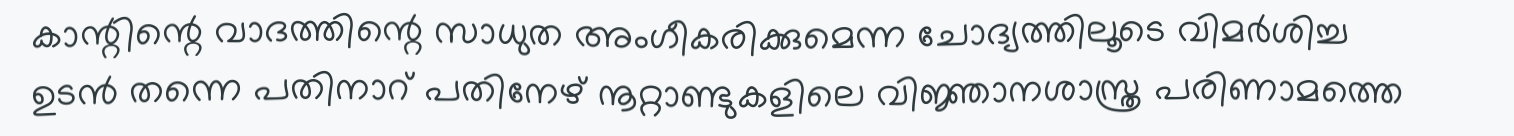കാന്റിന്റെ വാദത്തിന്റെ സാധുത അംഗീകരിക്കുമെന്ന ചോദ്യത്തിലൂടെ വിമർശിച്ച ഉടൻ തന്നെ പതിനാറ് പതിനേഴ് നൂറ്റാണ്ടുകളിലെ വിജ്ഞാനശാസ്ത്ര പരിണാമത്തെ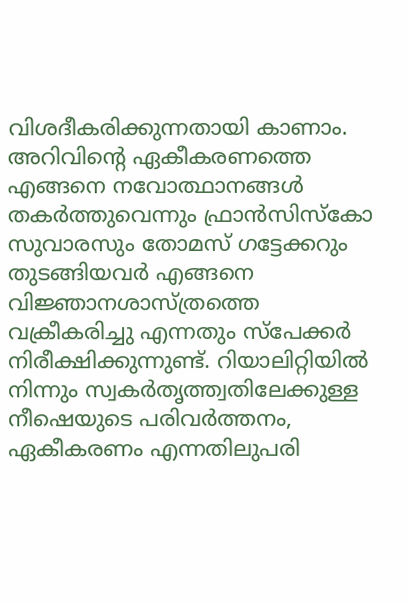വിശദീകരിക്കുന്നതായി കാണാം. അറിവിന്റെ ഏകീകരണത്തെ എങ്ങനെ നവോത്ഥാനങ്ങൾ തകർത്തുവെന്നും ഫ്രാൻസിസ്‌കോ സുവാരസും തോമസ് ഗട്ടേക്കറും തുടങ്ങിയവർ എങ്ങനെ വിജ്ഞാനശാസ്ത്രത്തെ വക്രീകരിച്ചു എന്നതും സ്പേക്കർ നിരീക്ഷിക്കുന്നുണ്ട്. റിയാലിറ്റിയിൽ നിന്നും സ്വകർതൃത്ത്വതിലേക്കുള്ള നീഷെയുടെ പരിവർത്തനം, ഏകീകരണം എന്നതിലുപരി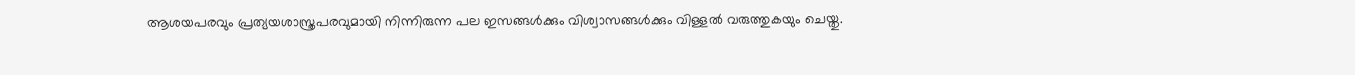ആശയപരവും പ്രത്യയശാസ്ത്രപരവുമായി നിന്നിരുന്ന പല ഇസങ്ങൾക്കും വിശ്വാസങ്ങൾക്കും വിള്ളൽ വരുത്തുകയും ചെയ്തു.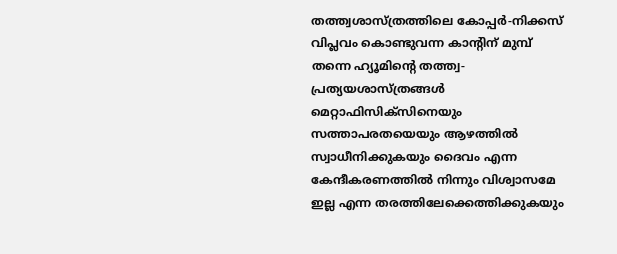തത്ത്വശാസ്ത്രത്തിലെ കോപ്പർ-നിക്കസ് വിപ്ലവം കൊണ്ടുവന്ന കാന്റിന് മുമ്പ് തന്നെ ഹ്യൂമിന്റെ തത്ത്വ-പ്രത്യയശാസ്ത്രങ്ങൾ മെറ്റാഫിസിക്സിനെയും സത്താപരതയെയും ആഴത്തിൽ സ്വാധീനിക്കുകയും ദൈവം എന്ന കേന്ദീകരണത്തിൽ നിന്നും വിശ്വാസമേ ഇല്ല എന്ന തരത്തിലേക്കെത്തിക്കുകയും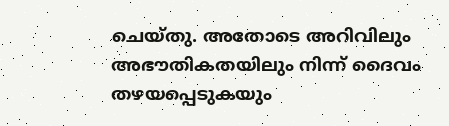ചെയ്തു. അതോടെ അറിവിലും അഭൗതികതയിലും നിന്ന് ദൈവം തഴയപ്പെടുകയും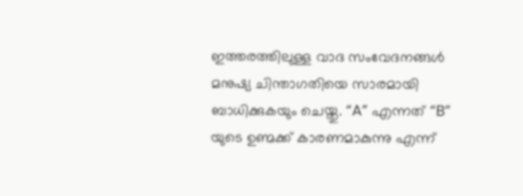ഇത്തരത്തിലുള്ള വാദ സംവേദനങ്ങൾ മനുഷ്യ ചിന്താഗതിയെ സാരമായി ബാധിക്കുകയും ചെയ്തു. “A” എന്നത് “B” യുടെ ഉണ്മക്ക് കാരണമാകുന്നു എന്ന്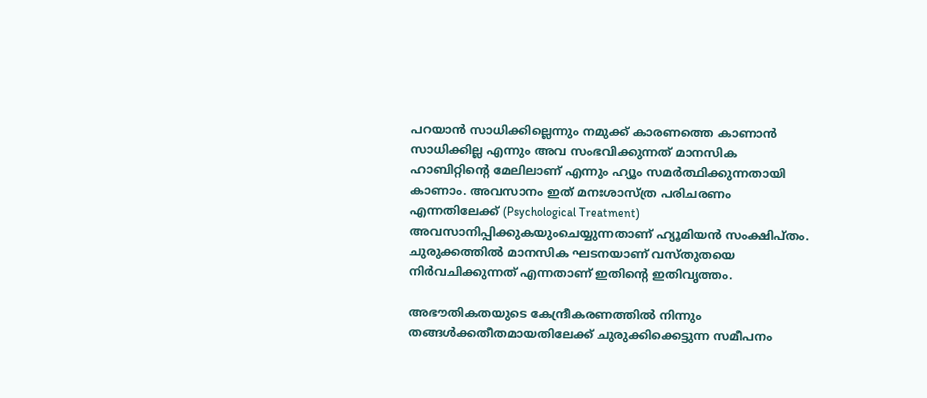പറയാൻ സാധിക്കില്ലെന്നും നമുക്ക് കാരണത്തെ കാണാൻ സാധിക്കില്ല എന്നും അവ സംഭവിക്കുന്നത് മാനസിക ഹാബിറ്റിന്റെ മേലിലാണ് എന്നും ഹ്യൂം സമർത്ഥിക്കുന്നതായി കാണാം. അവസാനം ഇത് മനഃശാസ്ത്ര പരിചരണം എന്നതിലേക്ക് (Psychological Treatment) അവസാനിപ്പിക്കുകയുംചെയ്യുന്നതാണ് ഹ്യൂമിയൻ സംക്ഷിപ്തം. ചുരുക്കത്തിൽ മാനസിക ഘടനയാണ് വസ്തുതയെ നിർവചിക്കുന്നത് എന്നതാണ് ഇതിന്റെ ഇതിവൃത്തം.

അഭൗതികതയുടെ കേന്ദ്രീകരണത്തിൽ നിന്നും തങ്ങൾക്കതീതമായതിലേക്ക് ചുരുക്കിക്കെട്ടുന്ന സമീപനം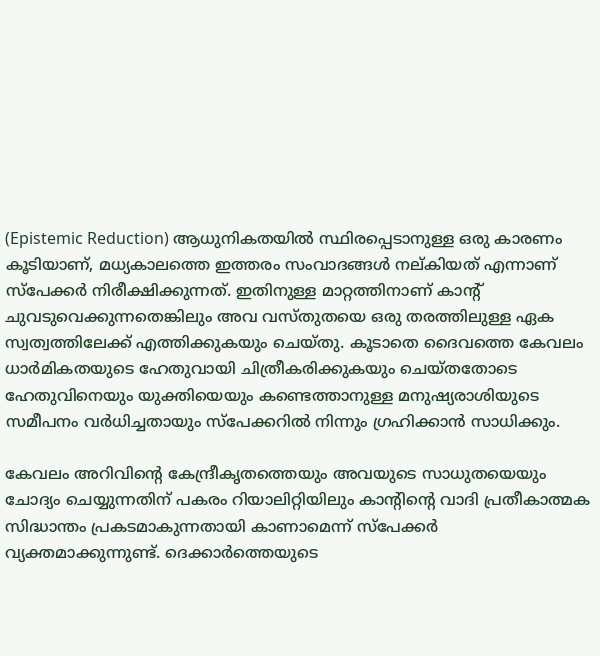(Epistemic Reduction) ആധുനികതയിൽ സ്ഥിരപ്പെടാനുള്ള ഒരു കാരണം കൂടിയാണ്, മധ്യകാലത്തെ ഇത്തരം സംവാദങ്ങൾ നല്കിയത് എന്നാണ് സ്പേക്കർ നിരീക്ഷിക്കുന്നത്. ഇതിനുള്ള മാറ്റത്തിനാണ് കാന്റ് ചുവടുവെക്കുന്നതെങ്കിലും അവ വസ്തുതയെ ഒരു തരത്തിലുള്ള ഏക സ്വത്വത്തിലേക്ക് എത്തിക്കുകയും ചെയ്തു. കൂടാതെ ദൈവത്തെ കേവലം ധാർമികതയുടെ ഹേതുവായി ചിത്രീകരിക്കുകയും ചെയ്തതോടെ ഹേതുവിനെയും യുക്തിയെയും കണ്ടെത്താനുള്ള മനുഷ്യരാശിയുടെ സമീപനം വർധിച്ചതായും സ്പേക്കറിൽ നിന്നും ഗ്രഹിക്കാൻ സാധിക്കും.

കേവലം അറിവിന്റെ കേന്ദ്രീകൃതത്തെയും അവയുടെ സാധുതയെയും ചോദ്യം ചെയ്യുന്നതിന് പകരം റിയാലിറ്റിയിലും കാന്റിന്റെ വാദി പ്രതീകാത്മക സിദ്ധാന്തം പ്രകടമാകുന്നതായി കാണാമെന്ന് സ്പേക്കർ വ്യക്തമാക്കുന്നുണ്ട്. ദെക്കാർത്തെയുടെ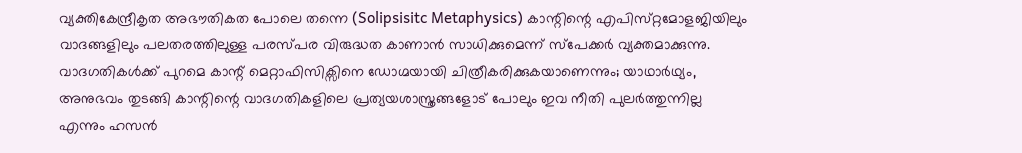വ്യക്തികേന്ദ്രീകൃത അഭൗതികത പോലെ തന്നെ (Solipsisitc Metaphysics) കാന്റിന്റെ എപിസ്‌റ്റമോളജിയിലും വാദങ്ങളിലും പലതരത്തിലുള്ള പരസ്പര വിരുദ്ധത കാണാൻ സാധിക്കുമെന്ന് സ്പേക്കർ വ്യക്തമാക്കുന്നു. വാദഗതികൾക്ക് പുറമെ കാന്റ് മെറ്റാഫിസിക്സിനെ ഡോഗ്മയായി ചിത്രീകരിക്കുകയാണെന്നും; യാഥാർഥ്യം, അനുഭവം തുടങ്ങി കാന്റിന്റെ വാദഗതികളിലെ പ്രത്യയശാസ്ത്രങ്ങളോട് പോലും ഇവ നീതി പുലർത്തുന്നില്ല എന്നും ഹസൻ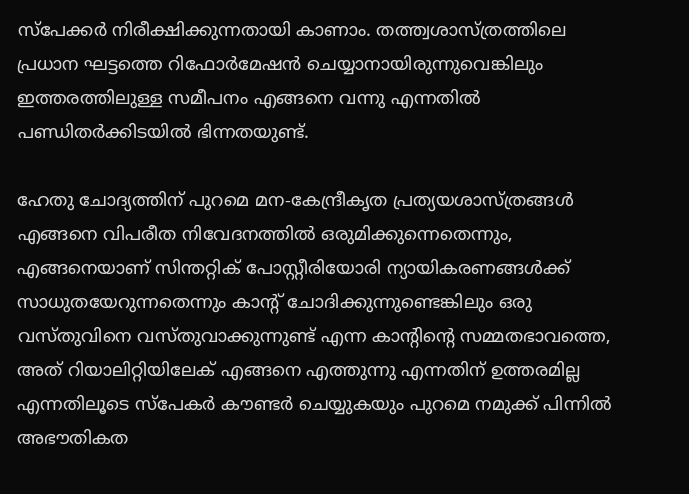സ്പേക്കർ നിരീക്ഷിക്കുന്നതായി കാണാം. തത്ത്വശാസ്ത്രത്തിലെ പ്രധാന ഘട്ടത്തെ റിഫോർമേഷൻ ചെയ്യാനായിരുന്നുവെങ്കിലും ഇത്തരത്തിലുള്ള സമീപനം എങ്ങനെ വന്നു എന്നതിൽ പണ്ഡിതർക്കിടയിൽ ഭിന്നതയുണ്ട്.

ഹേതു ചോദ്യത്തിന് പുറമെ മന-കേന്ദ്രീകൃത പ്രത്യയശാസ്ത്രങ്ങൾ എങ്ങനെ വിപരീത നിവേദനത്തിൽ ഒരുമിക്കുന്നെതെന്നും, എങ്ങനെയാണ് സിന്തറ്റിക് പോസ്റ്റീരിയോരി ന്യായികരണങ്ങൾക്ക് സാധുതയേറുന്നതെന്നും കാന്റ് ചോദിക്കുന്നുണ്ടെങ്കിലും ഒരു വസ്തുവിനെ വസ്തുവാക്കുന്നുണ്ട് എന്ന കാന്റിന്റെ സമ്മതഭാവത്തെ, അത് റിയാലിറ്റിയിലേക് എങ്ങനെ എത്തുന്നു എന്നതിന് ഉത്തരമില്ല എന്നതിലൂടെ സ്പേകർ കൗണ്ടർ ചെയ്യുകയും പുറമെ നമുക്ക് പിന്നിൽ അഭൗതികത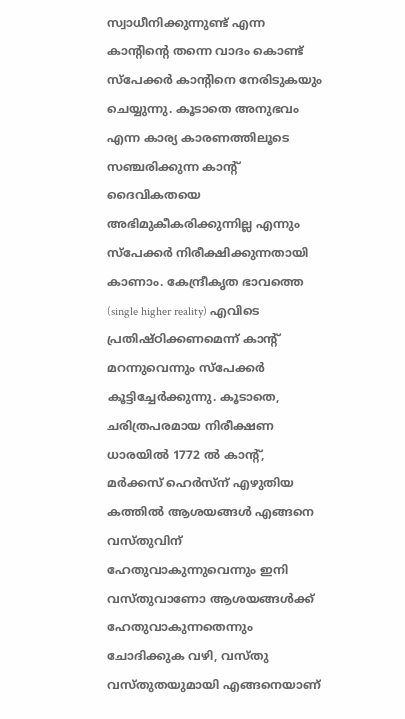സ്വാധീനിക്കുന്നുണ്ട് എന്ന കാന്റിന്റെ തന്നെ വാദം കൊണ്ട് സ്പേക്കർ കാന്റിനെ നേരിടുകയും ചെയ്യുന്നു. കൂടാതെ അനുഭവം എന്ന കാര്യ കാരണത്തിലൂടെ സഞ്ചരിക്കുന്ന കാന്റ് ദൈവികതയെ അഭിമുകീകരിക്കുന്നില്ല എന്നും സ്പേക്കർ നിരീക്ഷിക്കുന്നതായി കാണാം. കേന്ദ്രീകൃത ഭാവത്തെ (single higher reality) എവിടെ പ്രതിഷ്ഠിക്കണമെന്ന് കാന്റ് മറന്നുവെന്നും സ്പേക്കർ കൂട്ടിച്ചേർക്കുന്നു. കൂടാതെ, ചരിത്രപരമായ നിരീക്ഷണ ധാരയിൽ 1772 ൽ കാന്റ്, മർക്കസ് ഹെർസ്ന് എഴുതിയ കത്തിൽ ആശയങ്ങൾ എങ്ങനെ വസ്തുവിന് ഹേതുവാകുന്നുവെന്നും ഇനി വസ്തുവാണോ ആശയങ്ങൾക്ക് ഹേതുവാകുന്നതെന്നും ചോദിക്കുക വഴി, വസ്തു വസ്തുതയുമായി എങ്ങനെയാണ്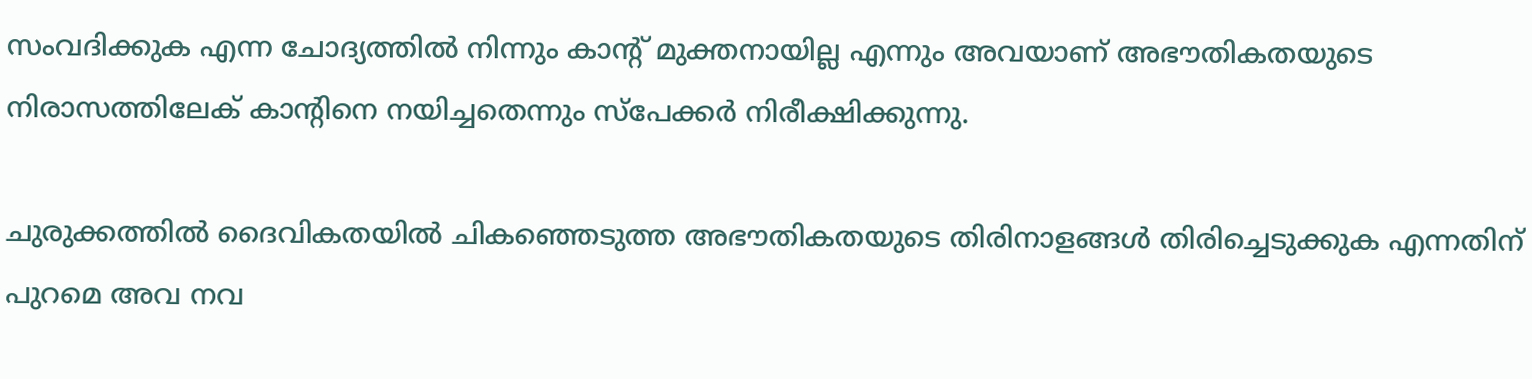സംവദിക്കുക എന്ന ചോദ്യത്തിൽ നിന്നും കാന്റ് മുക്തനായില്ല എന്നും അവയാണ് അഭൗതികതയുടെ നിരാസത്തിലേക് കാന്റിനെ നയിച്ചതെന്നും സ്‌പേക്കർ നിരീക്ഷിക്കുന്നു.

ചുരുക്കത്തിൽ ദൈവികതയിൽ ചികഞ്ഞെടുത്ത അഭൗതികതയുടെ തിരിനാളങ്ങൾ തിരിച്ചെടുക്കുക എന്നതിന് പുറമെ അവ നവ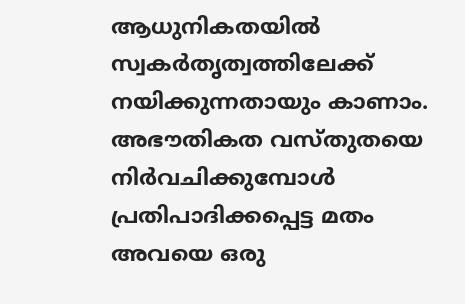ആധുനികതയിൽ സ്വകർതൃത്വത്തിലേക്ക് നയിക്കുന്നതായും കാണാം. അഭൗതികത വസ്തുതയെ നിർവചിക്കുമ്പോൾ പ്രതിപാദിക്കപ്പെട്ട മതം അവയെ ഒരു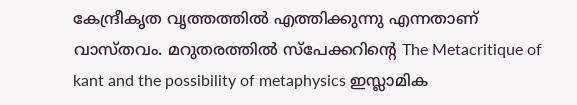കേന്ദ്രീകൃത വൃത്തത്തിൽ എത്തിക്കുന്നു എന്നതാണ് വാസ്തവം. മറുതരത്തിൽ സ്പേക്കറിന്റെ The Metacritique of kant and the possibility of metaphysics ഇസ്ലാമിക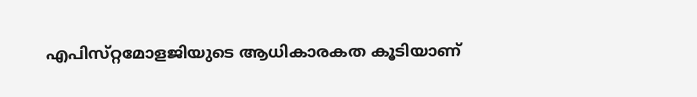എപിസ്‌റ്റമോളജിയുടെ ആധികാരകത കൂടിയാണ്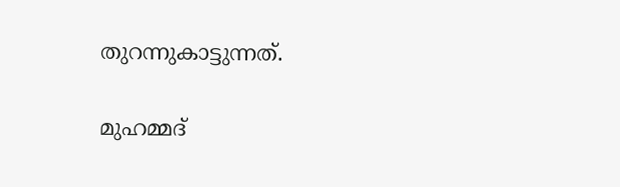തുറന്നുകാട്ടുന്നത്.

മുഹമ്മദ്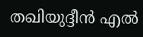തഖിയുദ്ദീൻ എൽ